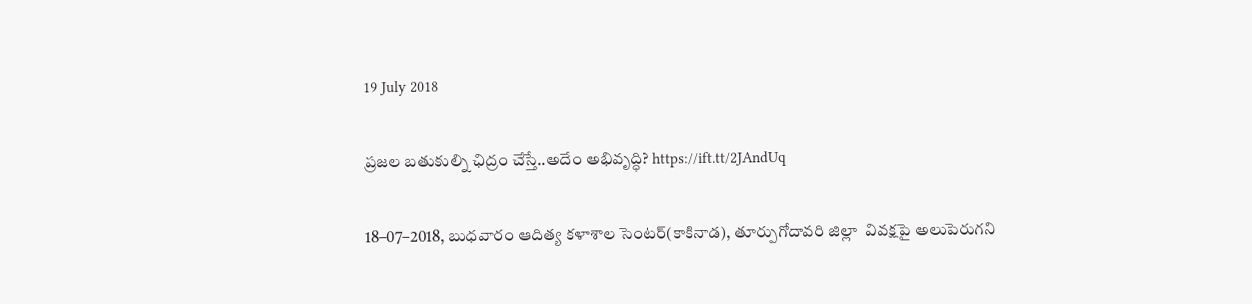19 July 2018

ప్రజల బతుకుల్ని ఛిద్రం చేస్తే..అదేం అభివృద్ధి? https://ift.tt/2JAndUq

18–07–2018, బుధవారం ఆదిత్య కళాశాల సెంటర్‌(కాకినాడ), తూర్పుగోదావరి జిల్లా  వివక్షపై అలుపెరుగని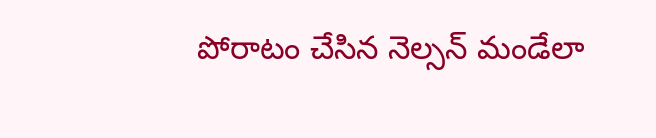పోరాటం చేసిన నెల్సన్‌ మండేలా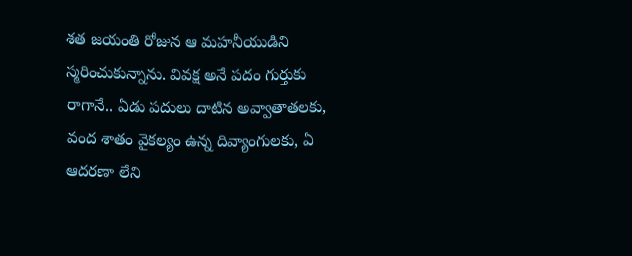శత జయంతి రోజున ఆ మహనీయుడిని స్మరించుకున్నాను. వివక్ష అనే పదం గుర్తుకు రాగానే.. ఏడు పదులు దాటిన అవ్వాతాతలకు, వంద శాతం వైకల్యం ఉన్న దివ్యాంగులకు, ఏ ఆదరణా లేని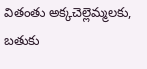వితంతు అక్కచెల్లెమ్మలకు, బతుకు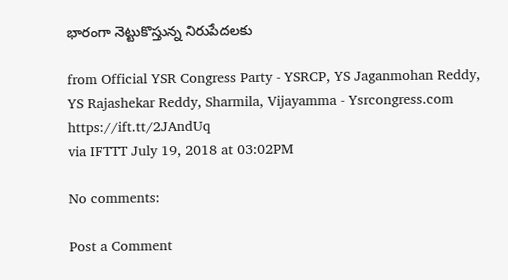భారంగా నెట్టుకొస్తున్న నిరుపేదలకు

from Official YSR Congress Party - YSRCP, YS Jaganmohan Reddy, YS Rajashekar Reddy, Sharmila, Vijayamma - Ysrcongress.com https://ift.tt/2JAndUq
via IFTTT July 19, 2018 at 03:02PM

No comments:

Post a Comment